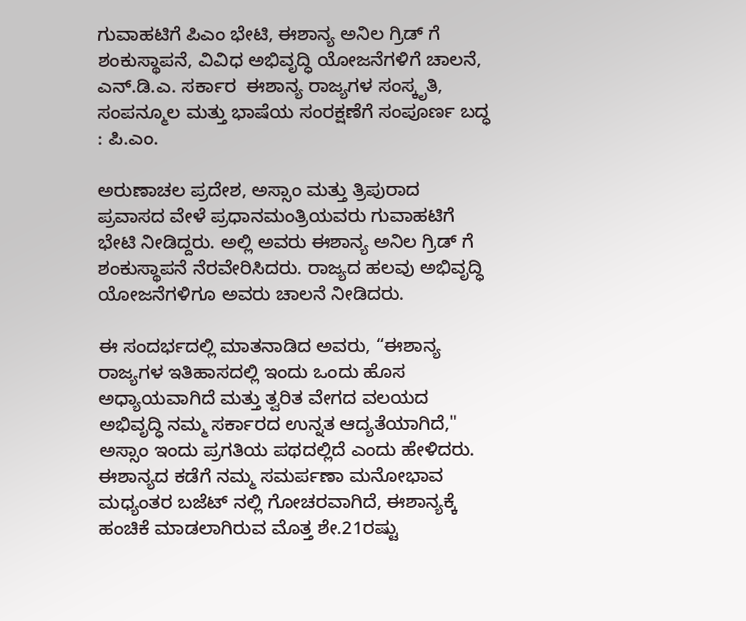ಗುವಾಹಟಿಗೆ ಪಿಎಂ ಭೇಟಿ, ಈಶಾನ್ಯ ಅನಿಲ ಗ್ರಿಡ್ ಗೆ ಶಂಕುಸ್ಥಾಪನೆ, ವಿವಿಧ ಅಭಿವೃದ್ಧಿ ಯೋಜನೆಗಳಿಗೆ ಚಾಲನೆ, ಎನ್.ಡಿ.ಎ. ಸರ್ಕಾರ  ಈಶಾನ್ಯ ರಾಜ್ಯಗಳ ಸಂಸ್ಕೃತಿ, ಸಂಪನ್ಮೂಲ ಮತ್ತು ಭಾಷೆಯ ಸಂರಕ್ಷಣೆಗೆ ಸಂಪೂರ್ಣ ಬದ್ಧ : ಪಿ.ಎಂ.

ಅರುಣಾಚಲ ಪ್ರದೇಶ, ಅಸ್ಸಾಂ ಮತ್ತು ತ್ರಿಪುರಾದ ಪ್ರವಾಸದ ವೇಳೆ ಪ್ರಧಾನಮಂತ್ರಿಯವರು ಗುವಾಹಟಿಗೆ ಭೇಟಿ ನೀಡಿದ್ದರು. ಅಲ್ಲಿ ಅವರು ಈಶಾನ್ಯ ಅನಿಲ ಗ್ರಿಡ್ ಗೆ ಶಂಕುಸ್ಥಾಪನೆ ನೆರವೇರಿಸಿದರು. ರಾಜ್ಯದ ಹಲವು ಅಭಿವೃದ್ಧಿ ಯೋಜನೆಗಳಿಗೂ ಅವರು ಚಾಲನೆ ನೀಡಿದರು.

ಈ ಸಂದರ್ಭದಲ್ಲಿ ಮಾತನಾಡಿದ ಅವರು, “ಈಶಾನ್ಯ ರಾಜ್ಯಗಳ ಇತಿಹಾಸದಲ್ಲಿ ಇಂದು ಒಂದು ಹೊಸ ಅಧ್ಯಾಯವಾಗಿದೆ ಮತ್ತು ತ್ವರಿತ ವೇಗದ ವಲಯದ ಅಭಿವೃದ್ಧಿ ನಮ್ಮ ಸರ್ಕಾರದ ಉನ್ನತ ಆದ್ಯತೆಯಾಗಿದೆ," ಅಸ್ಸಾಂ ಇಂದು ಪ್ರಗತಿಯ ಪಥದಲ್ಲಿದೆ ಎಂದು ಹೇಳಿದರು. ಈಶಾನ್ಯದ ಕಡೆಗೆ ನಮ್ಮ ಸಮರ್ಪಣಾ ಮನೋಭಾವ ಮಧ್ಯಂತರ ಬಜೆಟ್ ನಲ್ಲಿ ಗೋಚರವಾಗಿದೆ, ಈಶಾನ್ಯಕ್ಕೆ ಹಂಚಿಕೆ ಮಾಡಲಾಗಿರುವ ಮೊತ್ತ ಶೇ.21ರಷ್ಟು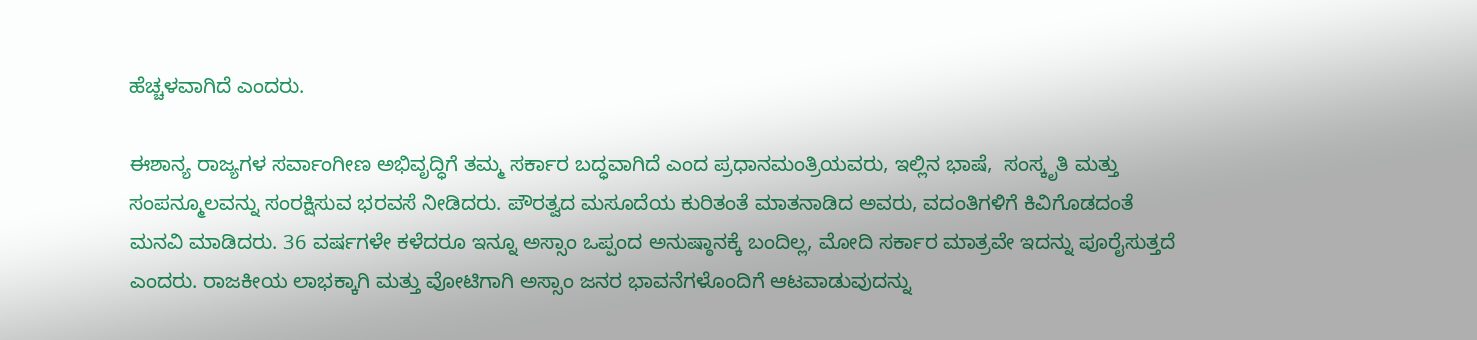ಹೆಚ್ಚಳವಾಗಿದೆ ಎಂದರು.

ಈಶಾನ್ಯ ರಾಜ್ಯಗಳ ಸರ್ವಾಂಗೀಣ ಅಭಿವೃದ್ಧಿಗೆ ತಮ್ಮ ಸರ್ಕಾರ ಬದ್ಧವಾಗಿದೆ ಎಂದ ಪ್ರಧಾನಮಂತ್ರಿಯವರು, ಇಲ್ಲಿನ ಭಾಷೆ,  ಸಂಸ್ಕೃತಿ ಮತ್ತು ಸಂಪನ್ಮೂಲವನ್ನು ಸಂರಕ್ಷಿಸುವ ಭರವಸೆ ನೀಡಿದರು. ಪೌರತ್ವದ ಮಸೂದೆಯ ಕುರಿತಂತೆ ಮಾತನಾಡಿದ ಅವರು, ವದಂತಿಗಳಿಗೆ ಕಿವಿಗೊಡದಂತೆ ಮನವಿ ಮಾಡಿದರು. 36 ವರ್ಷಗಳೇ ಕಳೆದರೂ ಇನ್ನೂ ಅಸ್ಸಾಂ ಒಪ್ಪಂದ ಅನುಷ್ಠಾನಕ್ಕೆ ಬಂದಿಲ್ಲ, ಮೋದಿ ಸರ್ಕಾರ ಮಾತ್ರವೇ ಇದನ್ನು ಪೂರೈಸುತ್ತದೆ ಎಂದರು. ರಾಜಕೀಯ ಲಾಭಕ್ಕಾಗಿ ಮತ್ತು ವೋಟಿಗಾಗಿ ಅಸ್ಸಾಂ ಜನರ ಭಾವನೆಗಳೊಂದಿಗೆ ಆಟವಾಡುವುದನ್ನು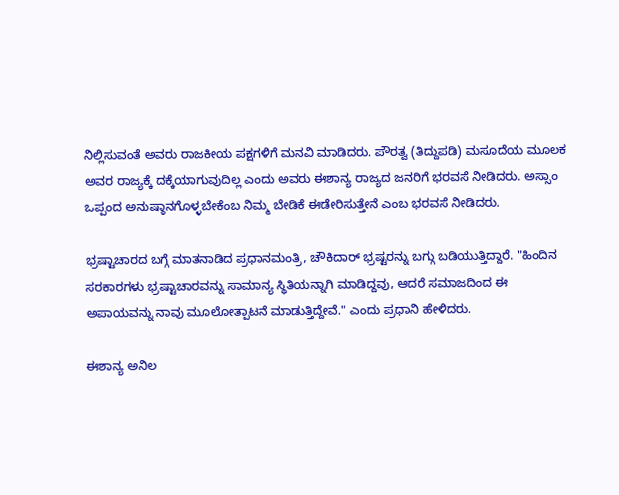ನಿಲ್ಲಿಸುವಂತೆ ಅವರು ರಾಜಕೀಯ ಪಕ್ಷಗಳಿಗೆ ಮನವಿ ಮಾಡಿದರು. ಪೌರತ್ವ (ತಿದ್ದುಪಡಿ) ಮಸೂದೆಯ ಮೂಲಕ ಅವರ ರಾಜ್ಯಕ್ಕೆ ದಕ್ಕೆಯಾಗುವುದಿಲ್ಲ ಎಂದು ಅವರು ಈಶಾನ್ಯ ರಾಜ್ಯದ ಜನರಿಗೆ ಭರವಸೆ ನೀಡಿದರು. ಅಸ್ಸಾಂ ಒಪ್ಪಂದ ಅನುಷ್ಠಾನಗೊಳ್ಳಬೇಕೆಂಬ ನಿಮ್ಮ ಬೇಡಿಕೆ ಈಡೇರಿಸುತ್ತೇನೆ ಎಂಬ ಭರವಸೆ ನೀಡಿದರು.

ಭ್ರಷ್ಟಾಚಾರದ ಬಗ್ಗೆ ಮಾತನಾಡಿದ ಪ್ರಧಾನಮಂತ್ರಿ, ಚೌಕಿದಾರ್ ಭ್ರಷ್ಟರನ್ನು ಬಗ್ಗು ಬಡಿಯುತ್ತಿದ್ದಾರೆ. "ಹಿಂದಿನ ಸರಕಾರಗಳು ಭ್ರಷ್ಟಾಚಾರವನ್ನು ಸಾಮಾನ್ಯ ಸ್ಥಿತಿಯನ್ನಾಗಿ ಮಾಡಿದ್ದವು, ಆದರೆ ಸಮಾಜದಿಂದ ಈ ಅಪಾಯವನ್ನು ನಾವು ಮೂಲೋತ್ಪಾಟನೆ ಮಾಡುತ್ತಿದ್ದೇವೆ." ಎಂದು ಪ್ರಧಾನಿ ಹೇಳಿದರು.

ಈಶಾನ್ಯ ಅನಿಲ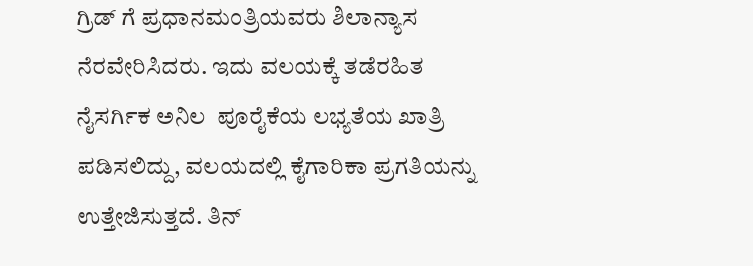ಗ್ರಿಡ್ ಗೆ ಪ್ರಧಾನಮಂತ್ರಿಯವರು ಶಿಲಾನ್ಯಾಸ ನೆರವೇರಿಸಿದರು. ಇದು ವಲಯಕ್ಕೆ ತಡೆರಹಿತ ನೈಸರ್ಗಿಕ ಅನಿಲ  ಪೂರೈಕೆಯ ಲಭ್ಯತೆಯ ಖಾತ್ರಿ ಪಡಿಸಲಿದ್ದು, ವಲಯದಲ್ಲಿ ಕೈಗಾರಿಕಾ ಪ್ರಗತಿಯನ್ನು ಉತ್ತೇಜಿಸುತ್ತದೆ. ತಿನ್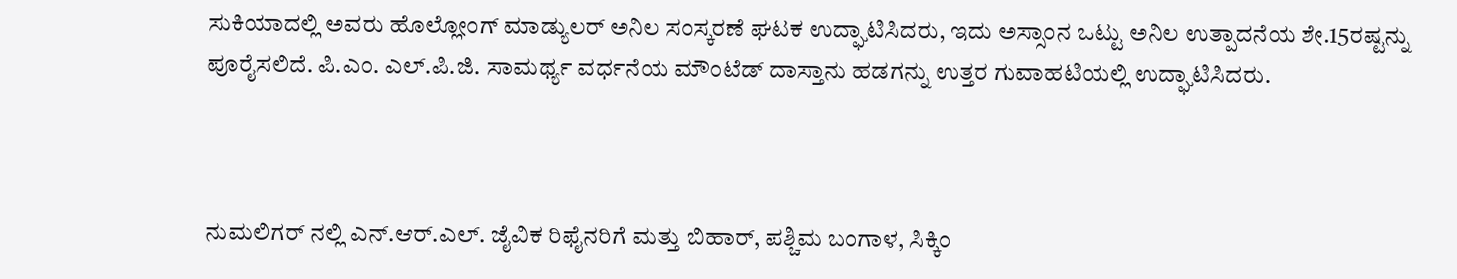ಸುಕಿಯಾದಲ್ಲಿ ಅವರು ಹೊಲ್ಲೋಂಗ್ ಮಾಡ್ಯುಲರ್ ಅನಿಲ ಸಂಸ್ಕರಣೆ ಘಟಕ ಉದ್ಘಾಟಿಸಿದರು, ಇದು ಅಸ್ಸಾಂನ ಒಟ್ಟು ಅನಿಲ ಉತ್ಪಾದನೆಯ ಶೇ.15ರಷ್ಟನ್ನು ಪೂರೈಸಲಿದೆ. ಪಿ.ಎಂ. ಎಲ್.ಪಿ.ಜಿ. ಸಾಮರ್ಥ್ಯ ವರ್ಧನೆಯ ಮೌಂಟೆಡ್ ದಾಸ್ತಾನು ಹಡಗನ್ನು ಉತ್ತರ ಗುವಾಹಟಿಯಲ್ಲಿ ಉದ್ಘಾಟಿಸಿದರು.



ನುಮಲಿಗರ್ ನಲ್ಲಿ ಎನ್.ಆರ್.ಎಲ್. ಜೈವಿಕ ರಿಫೈನರಿಗೆ ಮತ್ತು ಬಿಹಾರ್, ಪಶ್ಚಿಮ ಬಂಗಾಳ, ಸಿಕ್ಕಿಂ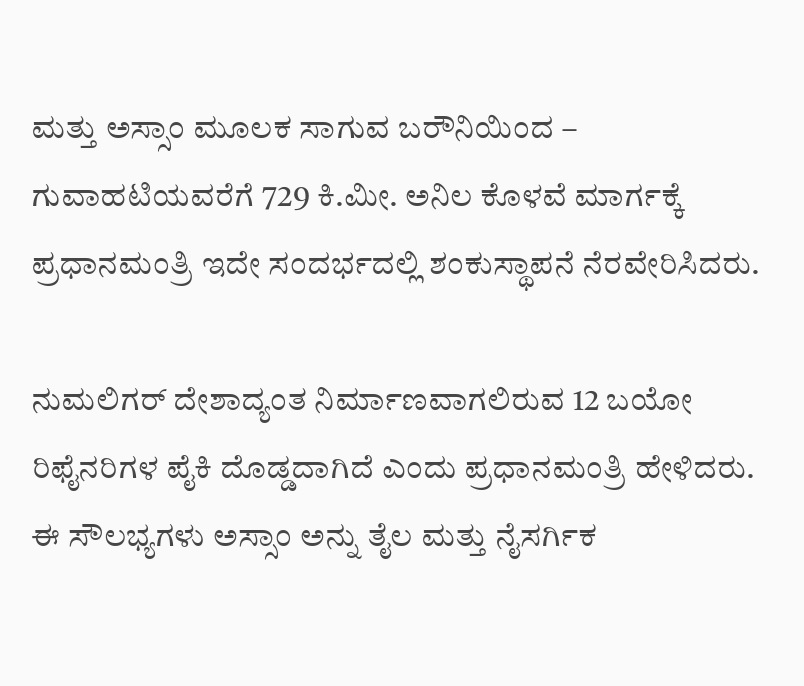ಮತ್ತು ಅಸ್ಸಾಂ ಮೂಲಕ ಸಾಗುವ ಬರೌನಿಯಿಂದ – ಗುವಾಹಟಿಯವರೆಗೆ 729 ಕಿ.ಮೀ. ಅನಿಲ ಕೊಳವೆ ಮಾರ್ಗಕ್ಕೆ ಪ್ರಧಾನಮಂತ್ರಿ ಇದೇ ಸಂದರ್ಭದಲ್ಲಿ ಶಂಕುಸ್ಥಾಪನೆ ನೆರವೇರಿಸಿದರು.

ನುಮಲಿಗರ್ ದೇಶಾದ್ಯಂತ ನಿರ್ಮಾಣವಾಗಲಿರುವ 12 ಬಯೋ ರಿಫೈನರಿಗಳ ಪೈಕಿ ದೊಡ್ಡದಾಗಿದೆ ಎಂದು ಪ್ರಧಾನಮಂತ್ರಿ ಹೇಳಿದರು. ಈ ಸೌಲಭ್ಯಗಳು ಅಸ್ಸಾಂ ಅನ್ನು ತೈಲ ಮತ್ತು ನೈಸರ್ಗಿಕ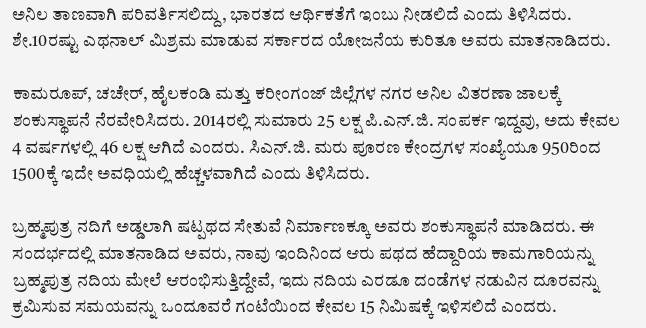ಅನಿಲ ತಾಣವಾಗಿ ಪರಿವರ್ತಿಸಲಿದ್ದು, ಭಾರತದ ಆರ್ಥಿಕತೆಗೆ ಇಂಬು ನೀಡಲಿದೆ ಎಂದು ತಿಳಿಸಿದರು.  ಶೇ.10ರಷ್ಟು ಎಥನಾಲ್ ಮಿಶ್ರಮ ಮಾಡುವ ಸರ್ಕಾರದ ಯೋಜನೆಯ ಕುರಿತೂ ಅವರು ಮಾತನಾಡಿದರು.

ಕಾಮರೂಪ್, ಚಚೇರ್, ಹೈಲಕಂಡಿ ಮತ್ತು ಕರೀಂಗಂಜ್ ಜಿಲ್ಲೆಗಳ ನಗರ ಅನಿಲ ವಿತರಣಾ ಜಾಲಕ್ಕೆ ಶಂಕುಸ್ಥಾಪನೆ ನೆರವೇರಿಸಿದರು. 2014ರಲ್ಲಿ ಸುಮಾರು 25 ಲಕ್ಷ ಪಿ.ಎನ್.ಜಿ. ಸಂಪರ್ಕ ಇದ್ದವು, ಅದು ಕೇವಲ 4 ವರ್ಷಗಳಲ್ಲಿ 46 ಲಕ್ಷ ಆಗಿದೆ ಎಂದರು. ಸಿಎನ್.ಜಿ. ಮರು ಪೂರಣ ಕೇಂದ್ರಗಳ ಸಂಖ್ಯೆಯೂ 950ರಿಂದ 1500ಕ್ಕೆ ಇದೇ ಅವಧಿಯಲ್ಲಿ ಹೆಚ್ಚಳವಾಗಿದೆ ಎಂದು ತಿಳಿಸಿದರು.

ಬ್ರಹ್ಮಪುತ್ರ ನದಿಗೆ ಅಡ್ಡಲಾಗಿ ಷಟ್ಪಥದ ಸೇತುವೆ ನಿರ್ಮಾಣಕ್ಕೂ ಅವರು ಶಂಕುಸ್ಥಾಪನೆ ಮಾಡಿದರು. ಈ ಸಂದರ್ಭದಲ್ಲಿ ಮಾತನಾಡಿದ ಅವರು, ನಾವು ಇಂದಿನಿಂದ ಆರು ಪಥದ ಹೆದ್ದಾರಿಯ ಕಾಮಗಾರಿಯನ್ನು ಬ್ರಹ್ಮಪುತ್ರ ನದಿಯ ಮೇಲೆ ಆರಂಭಿಸುತ್ತಿದ್ದೇವೆ, ಇದು ನದಿಯ ಎರಡೂ ದಂಡೆಗಳ ನಡುವಿನ ದೂರವನ್ನು ಕ್ರಮಿಸುವ ಸಮಯವನ್ನು ಒಂದೂವರೆ ಗಂಟೆಯಿಂದ ಕೇವಲ 15 ನಿಮಿಷಕ್ಕೆ ಇಳಿಸಲಿದೆ ಎಂದರು.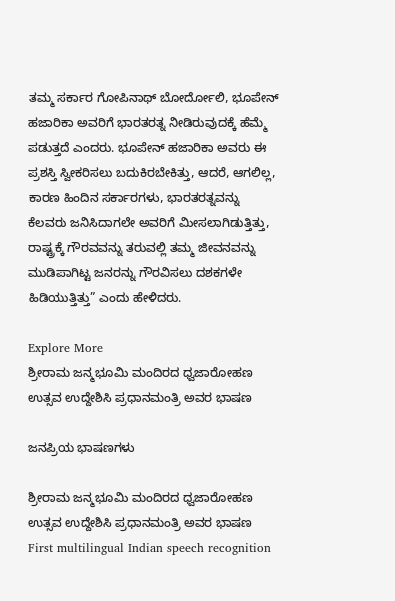ತಮ್ಮ ಸರ್ಕಾರ ಗೋಪಿನಾಥ್ ಬೋರ್ದೋಲಿ, ಭೂಪೇನ್ ಹಜಾರಿಕಾ ಅವರಿಗೆ ಭಾರತರತ್ನ ನೀಡಿರುವುದಕ್ಕೆ ಹೆಮ್ಮೆ ಪಡುತ್ತದೆ ಎಂದರು. ಭೂಪೇನ್ ಹಜಾರಿಕಾ ಅವರು ಈ ಪ್ರಶಸ್ತಿ ಸ್ವೀಕರಿಸಲು ಬದುಕಿರಬೇಕಿತ್ತು, ಆದರೆ, ಆಗಲಿಲ್ಲ, ಕಾರಣ ಹಿಂದಿನ ಸರ್ಕಾರಗಳು, ಭಾರತರತ್ನವನ್ನು ಕೆಲವರು ಜನಿಸಿದಾಗಲೇ ಅವರಿಗೆ ಮೀಸಲಾಗಿಡುತ್ತಿತ್ತು,  ರಾಷ್ಟ್ರಕ್ಕೆ ಗೌರವವನ್ನು ತರುವಲ್ಲಿ ತಮ್ಮ ಜೀವನವನ್ನು ಮುಡಿಪಾಗಿಟ್ಟ ಜನರನ್ನು ಗೌರವಿಸಲು ದಶಕಗಳೇ ಹಿಡಿಯುತ್ತಿತ್ತು” ಎಂದು ಹೇಳಿದರು.

Explore More
ಶ್ರೀರಾಮ ಜನ್ಮಭೂಮಿ ಮಂದಿರದ ಧ್ವಜಾರೋಹಣ ಉತ್ಸವ ಉದ್ದೇಶಿಸಿ ಪ್ರಧಾನಮಂತ್ರಿ ಅವರ ಭಾಷಣ

ಜನಪ್ರಿಯ ಭಾಷಣಗಳು

ಶ್ರೀರಾಮ ಜನ್ಮಭೂಮಿ ಮಂದಿರದ ಧ್ವಜಾರೋಹಣ ಉತ್ಸವ ಉದ್ದೇಶಿಸಿ ಪ್ರಧಾನಮಂತ್ರಿ ಅವರ ಭಾಷಣ
First multilingual Indian speech recognition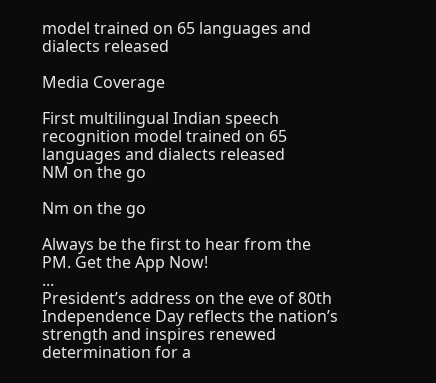model trained on 65 languages and dialects released

Media Coverage

First multilingual Indian speech recognition model trained on 65 languages and dialects released
NM on the go

Nm on the go

Always be the first to hear from the PM. Get the App Now!
...
President’s address on the eve of 80th Independence Day reflects the nation’s strength and inspires renewed determination for a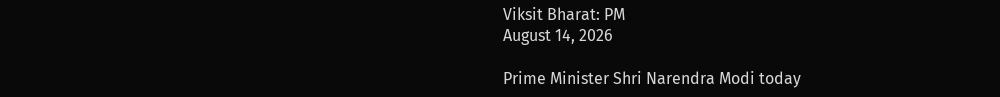Viksit Bharat: PM
August 14, 2026

Prime Minister Shri Narendra Modi today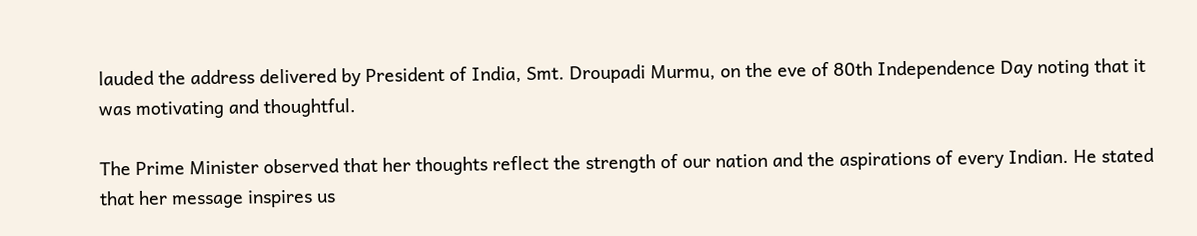lauded the address delivered by President of India, Smt. Droupadi Murmu, on the eve of 80th Independence Day noting that it was motivating and thoughtful.

The Prime Minister observed that her thoughts reflect the strength of our nation and the aspirations of every Indian. He stated that her message inspires us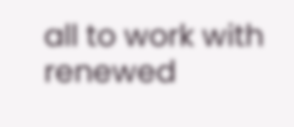all to work with renewed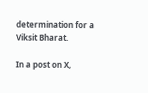determination for a Viksit Bharat.

In a post on X,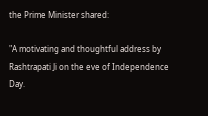the Prime Minister shared:

"A motivating and thoughtful address by Rashtrapati Ji on the eve of Independence Day.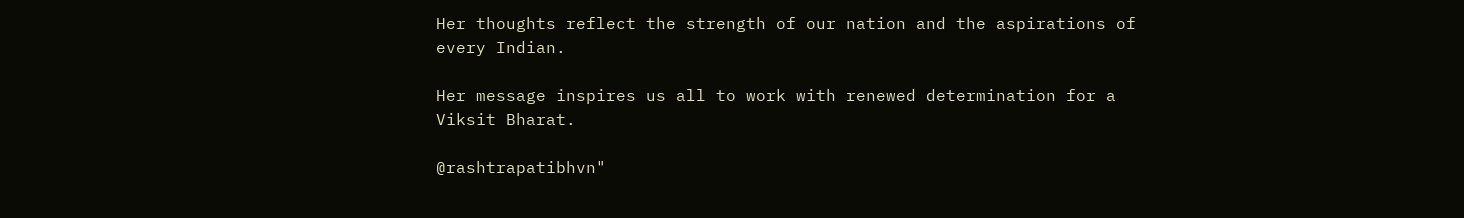Her thoughts reflect the strength of our nation and the aspirations of every Indian.

Her message inspires us all to work with renewed determination for a Viksit Bharat.

@rashtrapatibhvn"